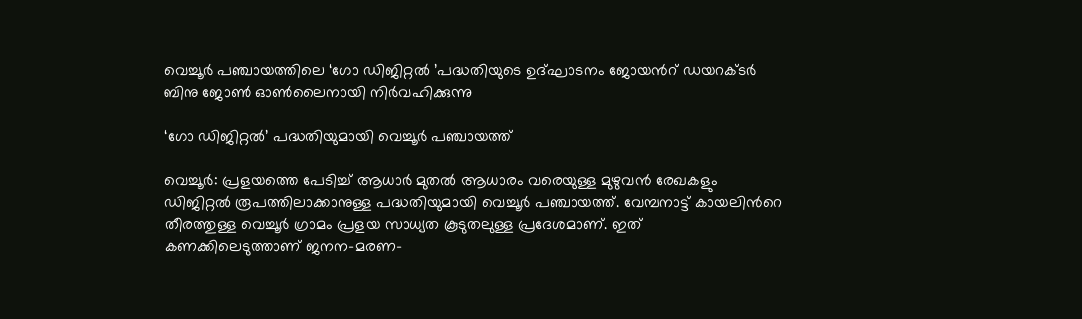വെച്ചൂർ പഞ്ചായത്തിലെ ‘ഗോ ഡിജിറ്റൽ ’പദ്ധതിയുടെ ഉദ്ഘാടനം ജോയന്‍റ് ഡയറക്ടർ ബിനു ജോൺ ഓൺലൈനായി നിർവഹിക്കുന്നു

‘ഗോ ഡിജിറ്റൽ’ പദ്ധതിയുമായി വെച്ചൂർ പഞ്ചായത്ത്

വെച്ചൂർ: പ്രളയത്തെ പേടിച്ച് ആധാർ മുതൽ ആധാരം വരെയുള്ള മുഴുവൻ രേഖകളും ഡിജിറ്റൽ രൂപത്തിലാക്കാനുള്ള പദ്ധതിയുമായി വെച്ചൂർ പഞ്ചായത്ത്. വേമ്പനാട്ട് കായലിന്‍റെ തീരത്തുള്ള വെച്ചൂർ ഗ്രാമം പ്രളയ സാധ്യത കൂടുതലുള്ള പ്രദേശമാണ്. ഇത് കണക്കിലെടുത്താണ് ജനന-മരണ-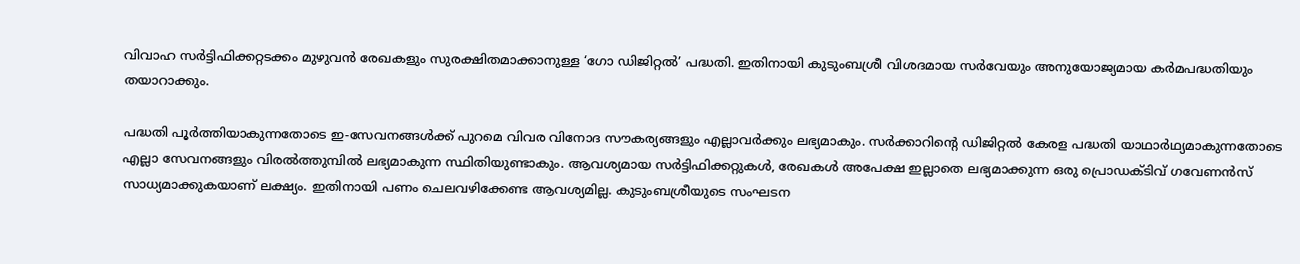വിവാഹ സർട്ടിഫിക്കറ്റടക്കം മുഴുവൻ രേഖകളും സുരക്ഷിതമാക്കാനുള്ള ‘ഗോ ഡിജിറ്റൽ’ പദ്ധതി. ഇതിനായി കുടുംബശ്രീ വിശദമായ സർവേയും അനുയോജ്യമായ കർമപദ്ധതിയും തയാറാക്കും.

പദ്ധതി പൂർത്തിയാകുന്നതോടെ ഇ-സേവനങ്ങൾക്ക് പുറമെ വിവര വിനോദ സൗകര്യങ്ങളും എല്ലാവർക്കും ലഭ്യമാകും. സർക്കാറിന്‍റെ ഡിജിറ്റൽ കേരള പദ്ധതി യാഥാർഥ്യമാകുന്നതോടെ എല്ലാ സേവനങ്ങളും വിരൽത്തുമ്പിൽ ലഭ്യമാകുന്ന സ്ഥിതിയുണ്ടാകും. ആവശ്യമായ സർട്ടിഫിക്കറ്റുകൾ, രേഖകൾ അപേക്ഷ ഇല്ലാതെ ലഭ്യമാക്കുന്ന ഒരു പ്രൊഡക്ടിവ് ഗവേണൻസ് സാധ്യമാക്കുകയാണ് ലക്ഷ്യം. ഇതിനായി പണം ചെലവഴിക്കേണ്ട ആവശ്യമില്ല. കുടുംബശ്രീയുടെ സംഘടന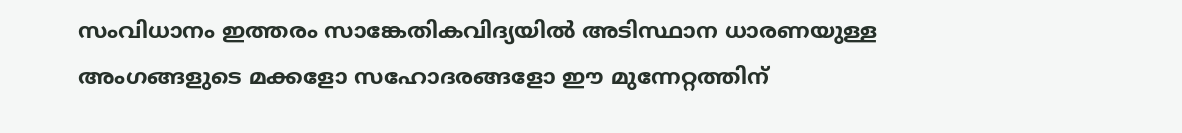സംവിധാനം ഇത്തരം സാങ്കേതികവിദ്യയിൽ അടിസ്ഥാന ധാരണയുള്ള അംഗങ്ങളുടെ മക്കളോ സഹോദരങ്ങളോ ഈ മുന്നേറ്റത്തിന്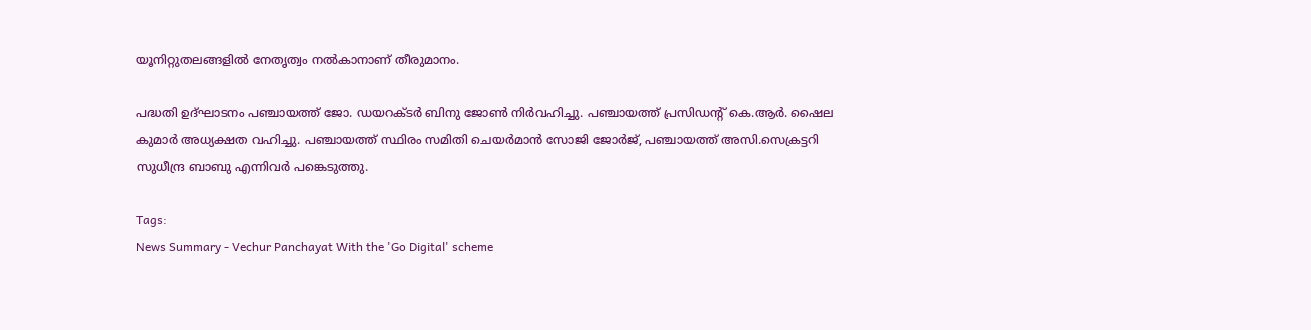യൂനിറ്റുതലങ്ങളിൽ നേതൃത്വം നൽകാനാണ് തീരുമാനം.

പദ്ധതി ഉദ്ഘാടനം പഞ്ചായത്ത് ജോ. ഡയറക്ടർ ബിനു ജോൺ നിർവഹിച്ചു. പഞ്ചായത്ത് പ്രസിഡന്‍റ് കെ.ആർ. ഷൈല കുമാർ അധ്യക്ഷത വഹിച്ചു. പഞ്ചായത്ത് സ്ഥിരം സമിതി ചെയർമാൻ സോജി ജോർജ്, പഞ്ചായത്ത് അസി.സെക്രട്ടറി സുധീന്ദ്ര ബാബു എന്നിവർ പങ്കെടുത്തു.

Tags:
News Summary - Vechur Panchayat With the 'Go Digital' scheme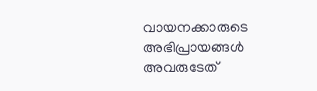വായനക്കാരുടെ അഭിപ്രായങ്ങള്‍ അവരുടേത്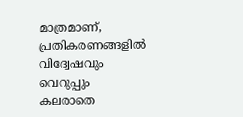മാത്രമാണ്, പ്രതികരണങ്ങളിൽ വിദ്വേഷവും വെറുപ്പും കലരാതെ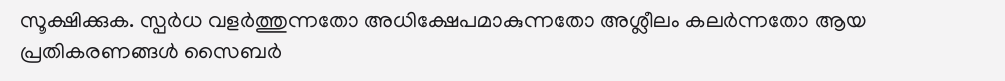സൂക്ഷിക്കുക. സ്പർധ വളർത്തുന്നതോ അധിക്ഷേപമാകുന്നതോ അശ്ലീലം കലർന്നതോ ആയ പ്രതികരണങ്ങൾ സൈബർ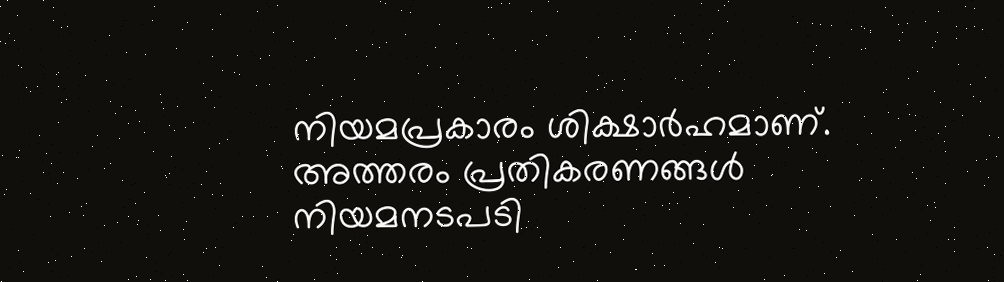നിയമപ്രകാരം ശിക്ഷാർഹമാണ്. അത്തരം പ്രതികരണങ്ങൾ നിയമനടപടി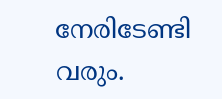നേരിടേണ്ടി വരും.